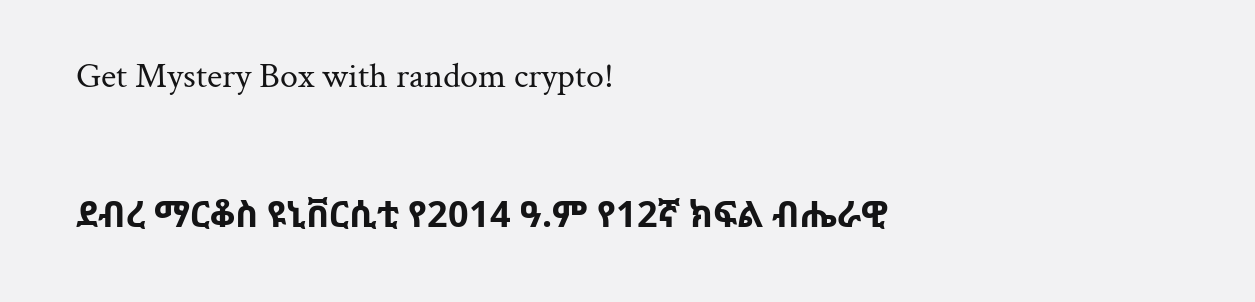Get Mystery Box with random crypto!

ደብረ ማርቆስ ዩኒቨርሲቲ የ2014 ዓ.ም የ12ኛ ክፍል ብሔራዊ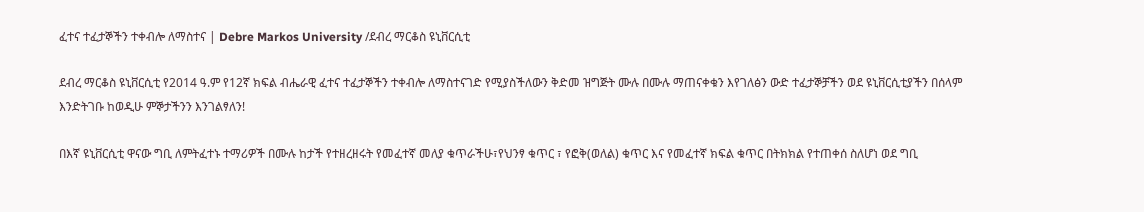ፈተና ተፈታኞችን ተቀብሎ ለማስተና | Debre Markos University /ደብረ ማርቆስ ዩኒቨርሲቲ

ደብረ ማርቆስ ዩኒቨርሲቲ የ2014 ዓ.ም የ12ኛ ክፍል ብሔራዊ ፈተና ተፈታኞችን ተቀብሎ ለማስተናገድ የሚያስችለውን ቅድመ ዝግጅት ሙሉ በሙሉ ማጠናቀቁን እየገለፅን ውድ ተፈታኞቻችን ወደ ዩኒቨርሲቲያችን በሰላም እንድትገቡ ከወዲሁ ምኞታችንን እንገልፃለን!

በእኛ ዩኒቨርሲቲ ዋናው ግቢ ለምትፈተኑ ተማሪዎች በሙሉ ከታች የተዘረዘሩት የመፈተኛ መለያ ቁጥራችሁ፣የህንፃ ቁጥር ፣ የፎቅ(ወለል) ቁጥር እና የመፈተኛ ክፍል ቁጥር በትክክል የተጠቀሰ ስለሆነ ወደ ግቢ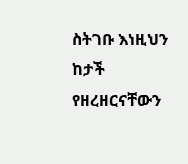ስትገቡ እነዚህን ከታች የዘረዘርናቸውን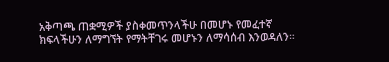አቅጣጫ ጠቋሚዎች ያስቀመጥንላችሁ በመሆኑ የመፈተኛ ክፍላችሁን ለማግኘት የማትቸገሩ መሆኑን ለማሳሰብ እንወዳለን።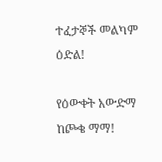ተፈታኞች መልካም ዕድል!

የዕውቀት አውድማ ከጮቄ ማማ!